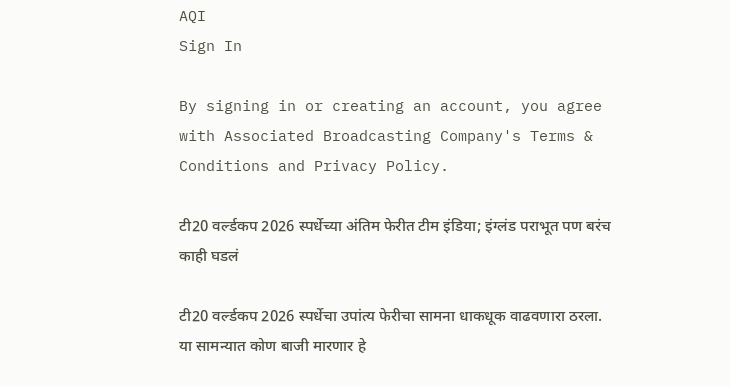AQI
Sign In

By signing in or creating an account, you agree with Associated Broadcasting Company's Terms & Conditions and Privacy Policy.

टी20 वर्ल्डकप 2026 स्पर्धेच्या अंतिम फेरीत टीम इंडिया; इंग्लंड पराभूत पण बरंच काही घडलं

टी20 वर्ल्डकप 2026 स्पर्धेचा उपांत्य फेरीचा सामना धाकधूक वाढवणारा ठरला. या सामन्यात कोण बाजी मारणार हे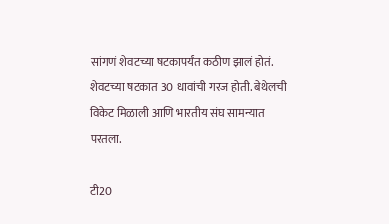सांगणं शेवटच्या षटकापर्यंत कठीण झालं होतं. शेवटच्या षटकात 30 धावांची गरज होती. बेथेलची विकेट मिळाली आणि भारतीय संघ सामन्यात परतला.

टी20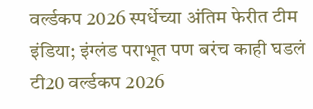वर्ल्डकप 2026 स्पर्धेच्या अंतिम फेरीत टीम इंडिया; इंग्लंड पराभूत पण बरंच काही घडलं
टी20 वर्ल्डकप 2026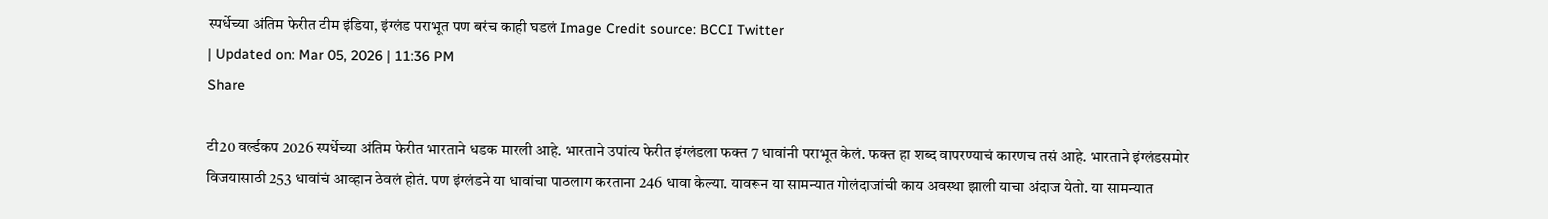स्पर्धेच्या अंतिम फेरीत टीम इंडिया, इंग्लंड पराभूत पण बरंच काही घडलं Image Credit source: BCCI Twitter
| Updated on: Mar 05, 2026 | 11:36 PM
Share

टी20 वर्ल्डकप 2026 स्पर्धेच्या अंतिम फेरीत भारताने धडक मारली आहे. भारताने उपांत्य फेरीत इंग्लंडला फक्त 7 धावांनी पराभूत केलं. फक्त हा शब्द वापरण्याचं कारणच तसं आहे. भारताने इंग्लंडसमोर विजयासाठी 253 धावांचं आव्हान ठेवलं होतं. पण इंग्लंडने या धावांचा पाठलाग करताना 246 धावा केल्या. यावरून या सामन्यात गोलंदाजांची काय अवस्था झाली याचा अंदाज येतो. या सामन्यात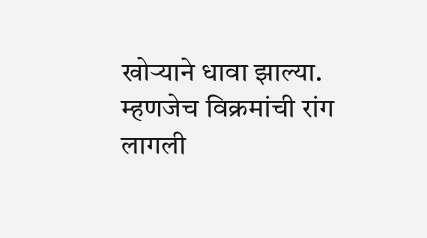खोऱ्याने धावा झाल्या. म्हणजेच विक्रमांची रांग लागली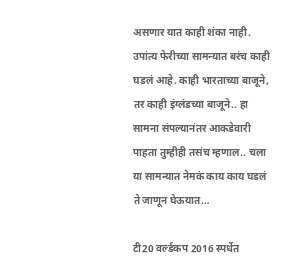असणार यात काही शंका नाही. उपांत्य फेरीच्या सामन्यात बरंच काही घडलं आहे. काही भारताच्या बाजूने, तर काही इंग्लंडच्या बाजूने.. हा सामना संपल्यानंतर आकडेवारी पाहता तुम्हीही तसंच म्हणाल.. चला या सामन्यात नेमकं काय काय घडलं ते जाणून घेऊयात…

टी20 वर्ल्डकप 2016 स्पर्धेत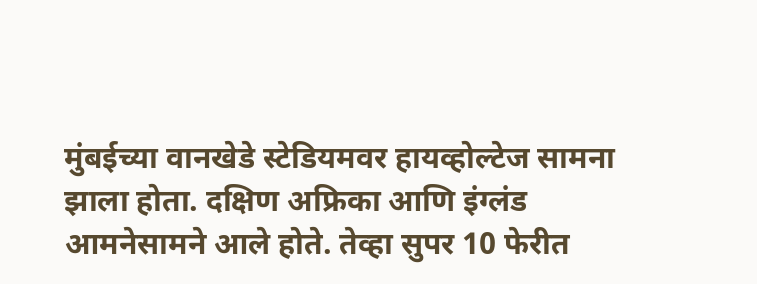मुंबईच्या वानखेडे स्टेडियमवर हायव्होल्टेज सामना झाला होता. दक्षिण अफ्रिका आणि इंग्लंड आमनेसामने आले होते. तेव्हा सुपर 10 फेरीत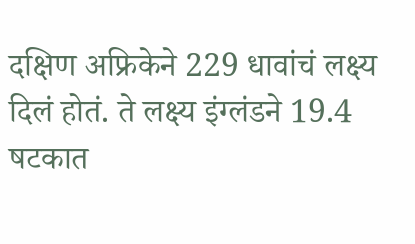दक्षिण अफ्रिकेने 229 धावांचं लक्ष्य दिलं होतं. ते लक्ष्य इंग्लंडने 19.4 षटकात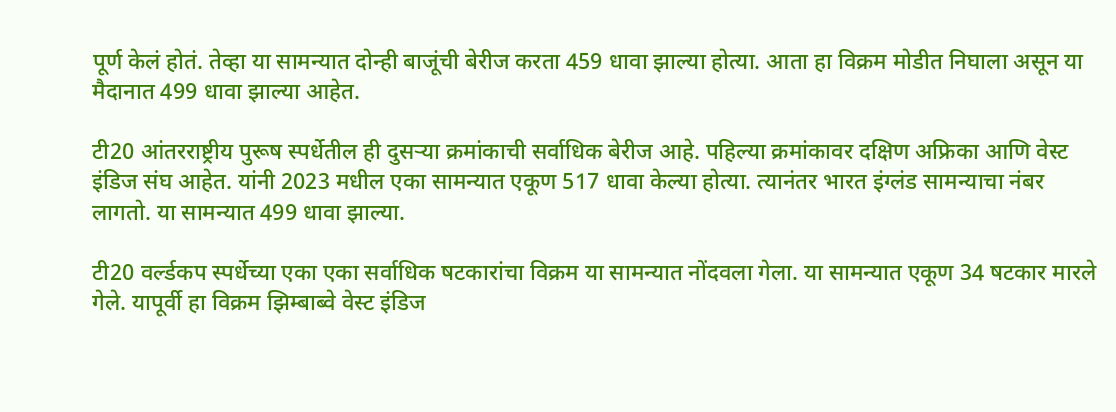पूर्ण केलं होतं. तेव्हा या सामन्यात दोन्ही बाजूंची बेरीज करता 459 धावा झाल्या होत्या. आता हा विक्रम मोडीत निघाला असून या मैदानात 499 धावा झाल्या आहेत.

टी20 आंतरराष्ट्रीय पुरूष स्पर्धेतील ही दुसऱ्या क्रमांकाची सर्वाधिक बेरीज आहे. पहिल्या क्रमांकावर दक्षिण अफ्रिका आणि वेस्ट इंडिज संघ आहेत. यांनी 2023 मधील एका सामन्यात एकूण 517 धावा केल्या होत्या. त्यानंतर भारत इंग्लंड सामन्याचा नंबर लागतो. या सामन्यात 499 धावा झाल्या.

टी20 वर्ल्डकप स्पर्धेच्या एका एका सर्वाधिक षटकारांचा विक्रम या सामन्यात नोंदवला गेला. या सामन्यात एकूण 34 षटकार मारले गेले. यापूर्वी हा विक्रम झिम्बाब्वे वेस्ट इंडिज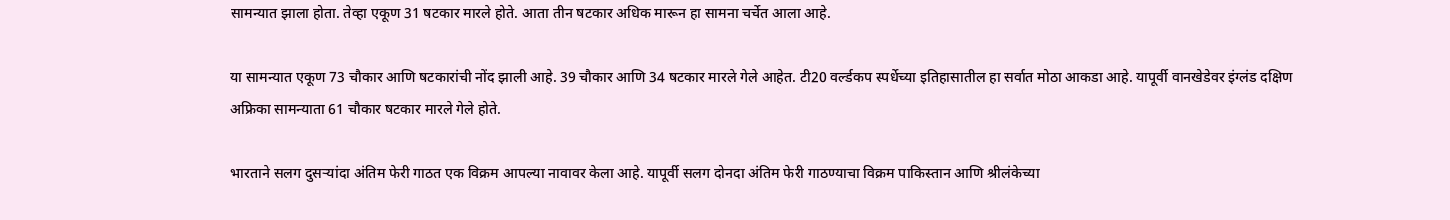सामन्यात झाला होता. तेव्हा एकूण 31 षटकार मारले होते. आता तीन षटकार अधिक मारून हा सामना चर्चेत आला आहे.

या सामन्यात एकूण 73 चौकार आणि षटकारांची नोंद झाली आहे. 39 चौकार आणि 34 षटकार मारले गेले आहेत. टी20 वर्ल्डकप स्पर्धेच्या इतिहासातील हा सर्वात मोठा आकडा आहे. यापूर्वी वानखेडेवर इंग्लंड दक्षिण अफ्रिका सामन्याता 61 चौकार षटकार मारले गेले होते.

भारताने सलग दुसऱ्यांदा अंतिम फेरी गाठत एक विक्रम आपल्या नावावर केला आहे. यापूर्वी सलग दोनदा अंतिम फेरी गाठण्याचा विक्रम पाकिस्तान आणि श्रीलंकेच्या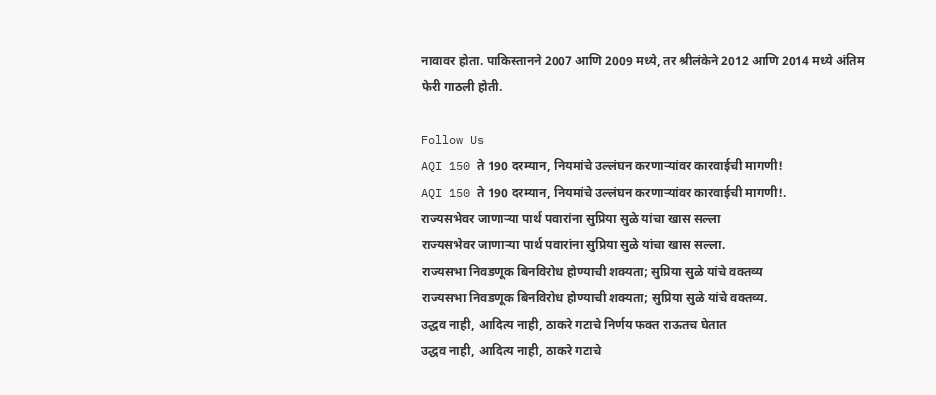नावावर होता. पाकिस्तानने 2007 आणि 2009 मध्ये, तर श्रीलंकेने 2012 आणि 2014 मध्ये अंतिम फेरी गाठली होती.

Follow Us
AQI 150 ते 190 दरम्यान, नियमांचे उल्लंघन करणाऱ्यांवर कारवाईची मागणी!
AQI 150 ते 190 दरम्यान, नियमांचे उल्लंघन करणाऱ्यांवर कारवाईची मागणी!.
राज्यसभेवर जाणाऱ्या पार्थ पवारांना सुप्रिया सुळे यांचा खास सल्ला
राज्यसभेवर जाणाऱ्या पार्थ पवारांना सुप्रिया सुळे यांचा खास सल्ला.
राज्यसभा निवडणूक बिनविरोध होण्याची शक्यता; सुप्रिया सुळे यांचे वक्तव्य
राज्यसभा निवडणूक बिनविरोध होण्याची शक्यता; सुप्रिया सुळे यांचे वक्तव्य.
उद्धव नाही, आदित्य नाही, ठाकरे गटाचे निर्णय फक्त राऊतच घेतात
उद्धव नाही, आदित्य नाही, ठाकरे गटाचे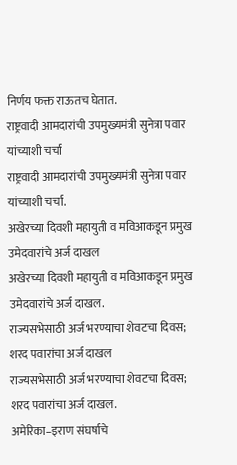निर्णय फक्त राऊतच घेतात.
राष्ट्रवादी आमदारांची उपमुख्यमंत्री सुनेत्रा पवार यांच्याशी चर्चा
राष्ट्रवादी आमदारांची उपमुख्यमंत्री सुनेत्रा पवार यांच्याशी चर्चा.
अखेरच्या दिवशी महायुती व मविआकडून प्रमुख उमेदवारांचे अर्ज दाखल
अखेरच्या दिवशी महायुती व मविआकडून प्रमुख उमेदवारांचे अर्ज दाखल.
राज्यसभेसाठी अर्ज भरण्याचा शेवटचा दिवस; शरद पवारांचा अर्ज दाखल
राज्यसभेसाठी अर्ज भरण्याचा शेवटचा दिवस; शरद पवारांचा अर्ज दाखल.
अमेरिका–इराण संघर्षाचे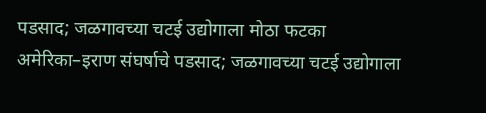पडसाद; जळगावच्या चटई उद्योगाला मोठा फटका
अमेरिका–इराण संघर्षाचे पडसाद; जळगावच्या चटई उद्योगाला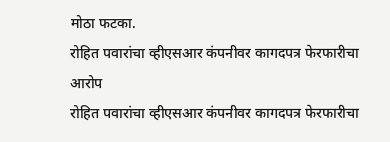मोठा फटका.
रोहित पवारांचा व्हीएसआर कंपनीवर कागदपत्र फेरफारीचा आरोप
रोहित पवारांचा व्हीएसआर कंपनीवर कागदपत्र फेरफारीचा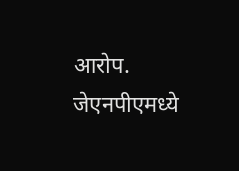आरोप.
जेएनपीएमध्ये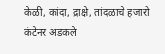केळी, कांदा, द्राक्षे, तांदळाचे हजारो कंटेनर अडकले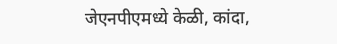जेएनपीएमध्ये केळी, कांदा,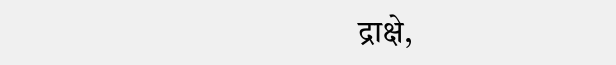द्राक्षे,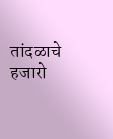तांदळाचे हजारो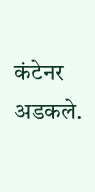कंटेनर अडकले.